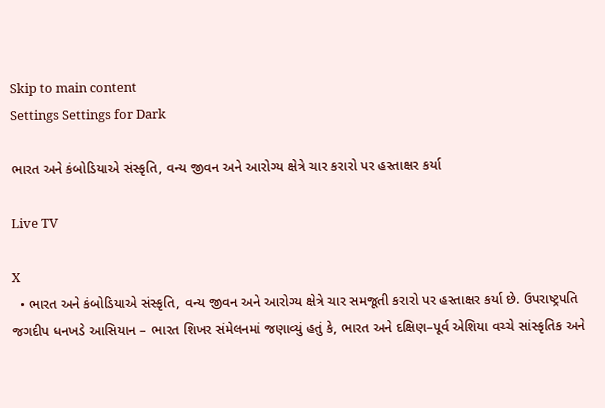Skip to main content
Settings Settings for Dark

ભારત અને કંબોડિયાએ સંસ્કૃતિ, વન્ય જીવન અને આરોગ્ય ક્ષેત્રે ચાર કરારો પર હસ્તાક્ષર કર્યા

Live TV

X
  • ભારત અને કંબોડિયાએ સંસ્કૃતિ, વન્ય જીવન અને આરોગ્ય ક્ષેત્રે ચાર સમજૂતી કરારો પર હસ્તાક્ષર કર્યા છે. ઉપરાષ્ટ્રપતિ જગદીપ ધનખડે આસિયાન – ભારત શિખર સંમેલનમાં જણાવ્યું હતું કે, ભારત અને દક્ષિણ–પૂર્વ એશિયા વચ્ચે સાંસ્કૃતિક અને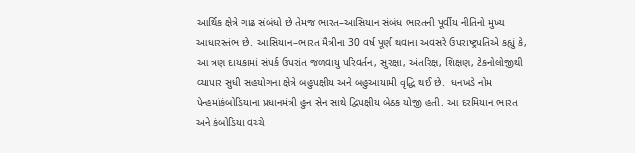આર્થિક ક્ષેત્રે ગાઢ સંબંધો છે તેમજ ભારત–આસિયાન સંબંધ ભારતની પૂર્વીય નીતિનો મુખ્ય આધારસ્તંભ છે. આસિયાન–ભારત મૈત્રીના 30 વર્ષ પૂર્ણ થવાના અવસરે ઉપરાષ્ટ્રપતિએ કહ્યું કે, આ ત્રણ દાયકામાં સંપર્ક ઉપરાંત જળવાયુ પરિવર્તન, સુરક્ષા, અંતરિક્ષ, શિક્ષણ, ટેકનોલોજીથી વ્યાપાર સુધી સહયોગના ક્ષેત્રે બહુપક્ષીય અને બહુઆયામી વૃદ્ધિ થઈ છે.  ધનખડે નોમ પેન્હમાંકંબોડિયાના પ્રધાનમંત્રી હુન સેન સાથે દ્વિપક્ષીય બેઠક યોજી હતી. આ દરમિયાન ભારત અને કંબોડિયા વચ્ચે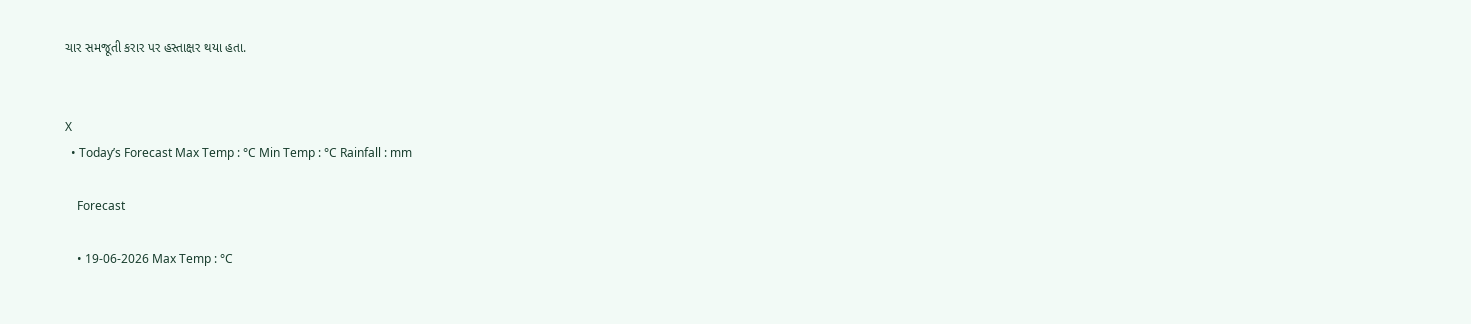ચાર સમજૂતી કરાર પર હસ્તાક્ષર થયા હતા.


X
  • Today’s Forecast Max Temp : °C Min Temp : °C Rainfall : mm

    Forecast

    • 19-06-2026 Max Temp : °C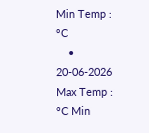Min Temp : °C
    • 20-06-2026 Max Temp : °C Min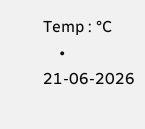Temp : °C
    • 21-06-2026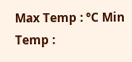Max Temp : °C Min Temp :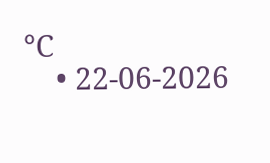°C
    • 22-06-2026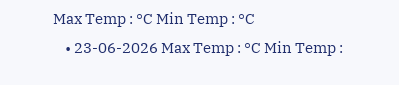Max Temp : °C Min Temp : °C
    • 23-06-2026 Max Temp : °C Min Temp :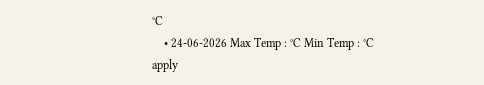°C
    • 24-06-2026 Max Temp : °C Min Temp : °C
apply